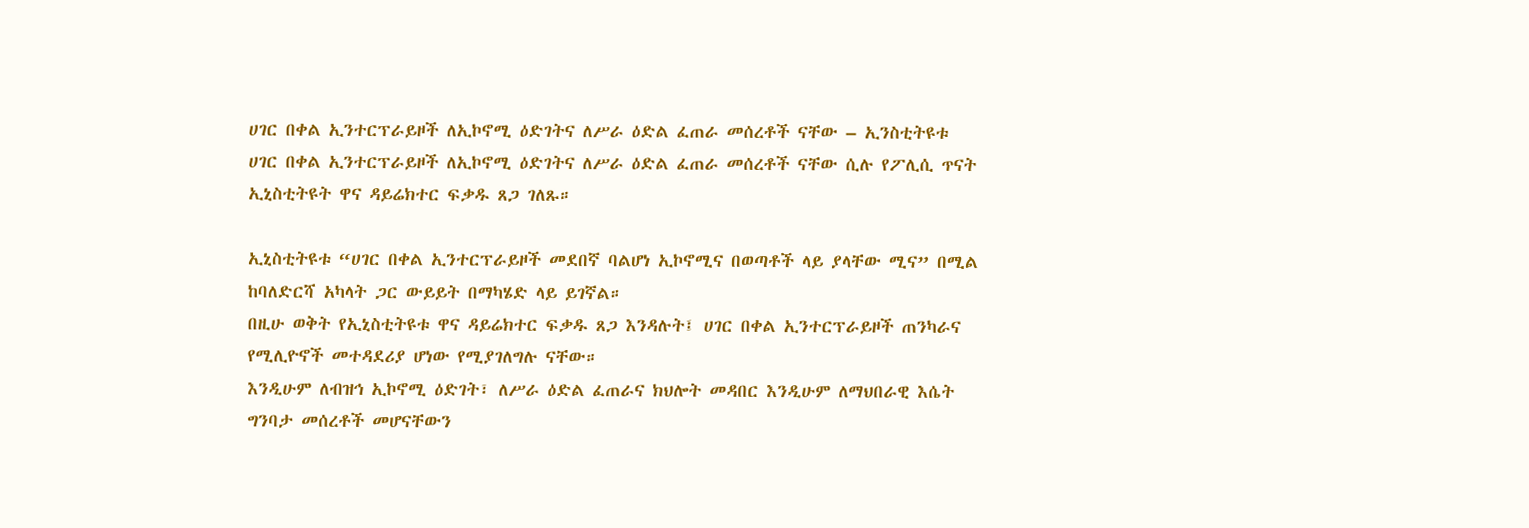ሀገር በቀል ኢንተርፕራይዞች ለኢኮኖሚ ዕድገትና ለሥራ ዕድል ፈጠራ መሰረቶች ናቸው – ኢንስቲትዩቱ
ሀገር በቀል ኢንተርፕራይዞች ለኢኮኖሚ ዕድገትና ለሥራ ዕድል ፈጠራ መሰረቶች ናቸው ሲሉ የፖሊሲ ጥናት ኢኒስቲትዩት ዋና ዳይሬክተር ፍቃዱ ጸጋ ገለጹ።

ኢኒስቲትዩቱ “ሀገር በቀል ኢንተርፕራይዞች መደበኛ ባልሆነ ኢኮኖሚና በወጣቶች ላይ ያላቸው ሚና” በሚል ከባለድርሻ አካላት ጋር ውይይት በማካሄድ ላይ ይገኛል።
በዚሁ ወቅት የኢኒስቲትዩቱ ዋና ዳይሬክተር ፍቃዱ ጸጋ እንዳሉት፤ ሀገር በቀል ኢንተርፕራይዞች ጠንካራና የሚሊዮኖች መተዳደሪያ ሆነው የሚያገለግሉ ናቸው።
እንዲሁም ለብዝኅ ኢኮኖሚ ዕድገት፣ ለሥራ ዕድል ፈጠራና ክህሎት መዳበር እንዲሁም ለማህበራዊ እሴት ግንባታ መሰረቶች መሆናቸውን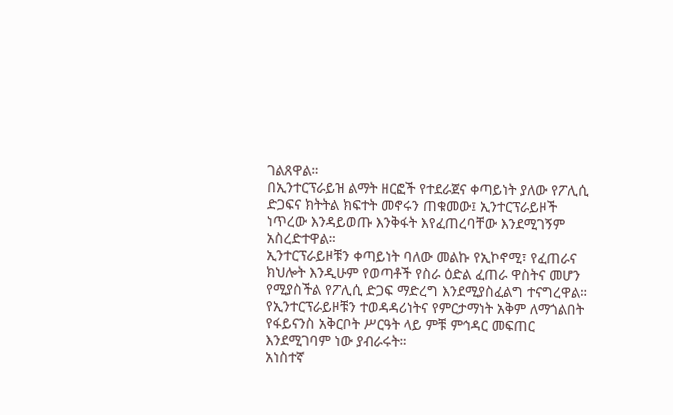ገልጸዋል።
በኢንተርፕራይዝ ልማት ዘርፎች የተደራጀና ቀጣይነት ያለው የፖሊሲ ድጋፍና ክትትል ክፍተት መኖሩን ጠቁመው፤ ኢንተርፕራይዞች ነጥረው እንዳይወጡ እንቅፋት እየፈጠረባቸው እንደሚገኝም አስረድተዋል።
ኢንተርፕራይዞቹን ቀጣይነት ባለው መልኩ የኢኮኖሚ፣ የፈጠራና ክህሎት እንዲሁም የወጣቶች የስራ ዕድል ፈጠራ ዋስትና መሆን የሚያስችል የፖሊሲ ድጋፍ ማድረግ እንደሚያስፈልግ ተናግረዋል።
የኢንተርፕራይዞቹን ተወዳዳሪነትና የምርታማነት አቅም ለማጎልበት የፋይናንስ አቅርቦት ሥርዓት ላይ ምቹ ምኅዳር መፍጠር እንደሚገባም ነው ያብራሩት።
አነስተኛ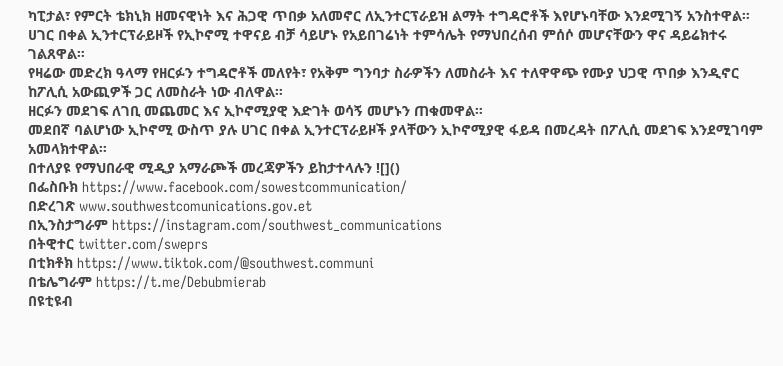ካፒታል፣ የምርት ቴክኒክ ዘመናዊነት እና ሕጋዊ ጥበቃ አለመኖር ለኢንተርፕራይዝ ልማት ተግዳሮቶች እየሆኑባቸው እንደሚገኝ አንስተዋል።
ሀገር በቀል ኢንተርፕራይዞች የኢኮኖሚ ተዋናይ ብቻ ሳይሆኑ የአይበገሬነት ተምሳሌት የማህበረሰብ ምሰሶ መሆናቸውን ዋና ዳይሬክተሩ ገልጸዋል።
የዛሬው መድረክ ዓላማ የዘርፉን ተግዳሮቶች መለየት፣ የአቅም ግንባታ ስራዎችን ለመስራት እና ተለዋዋጭ የሙያ ህጋዊ ጥበቃ እንዲኖር ከፖሊሲ አውጪዎች ጋር ለመስራት ነው ብለዋል።
ዘርፉን መደገፍ ለገቢ መጨመር እና ኢኮኖሚያዊ እድገት ወሳኝ መሆኑን ጠቁመዋል።
መደበኛ ባልሆነው ኢኮኖሚ ውስጥ ያሉ ሀገር በቀል ኢንተርፕራይዞች ያላቸውን ኢኮኖሚያዊ ፋይዳ በመረዳት በፖሊሲ መደገፍ እንደሚገባም አመላክተዋል።
በተለያዩ የማህበራዊ ሚዲያ አማራጮች መረጃዎችን ይከታተላሉን ![]()
በፌስቡክ https://www.facebook.com/sowestcommunication/
በድረገጽ www.southwestcomunications.gov.et
በኢንስታግራም https://instagram.com/southwest_communications
በትዊተር twitter.com/sweprs
በቲክቶክ https://www.tiktok.com/@southwest.communi
በቴሌግራም https://t.me/Debubmierab
በዩቲዩብ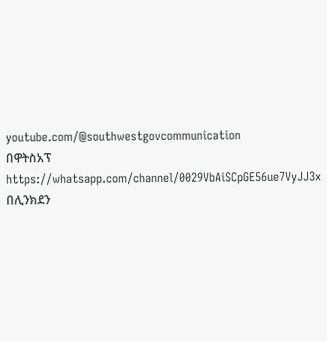youtube.com/@southwestgovcommunication
በዋትስአፕ
https://whatsapp.com/channel/0029VbAiSCpGE56ue7VyJJ3x
በሊንክደን